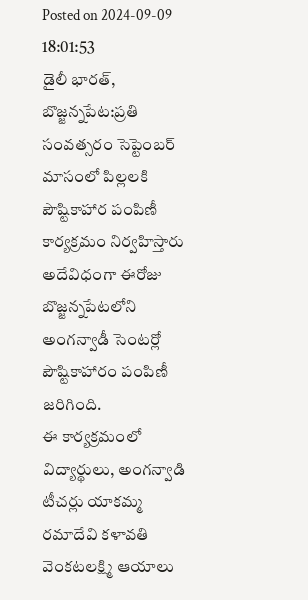Posted on 2024-09-09 18:01:53
డైలీ భారత్, బొజ్జన్నపేట:ప్రతి సంవత్సరం సెప్టెంబర్ మాసంలో పిల్లలకి పౌష్టికాహార పంపిణీ కార్యక్రమం నిర్వహిస్తారు అదేవిధంగా ఈరోజు బొజ్జన్నపేటలోని అంగన్వాడీ సెంటర్లో పౌష్టికాహారం పంపిణీ జరిగింది.
ఈ కార్యక్రమంలో విద్యార్థులు, అంగన్వాడి టీచర్లు యాకమ్మ రమాదేవి కళావతి వెంకటలక్ష్మి ఆయాలు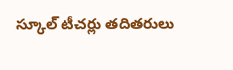స్కూల్ టీచర్లు తదితరులు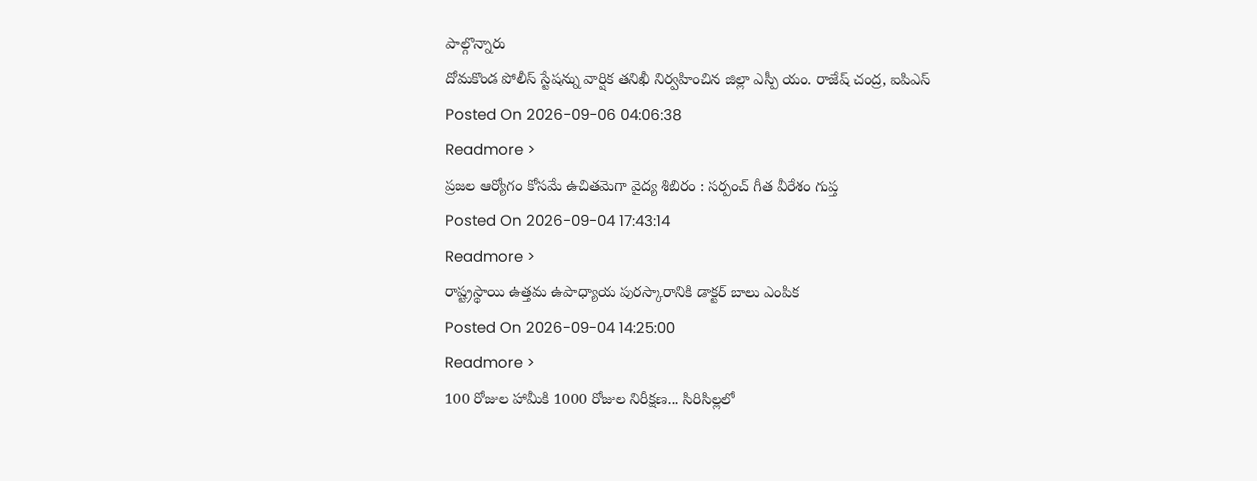పాల్గొన్నారు
దోమకొండ పోలీస్ స్టేషన్ను వార్షిక తనిఖీ నిర్వహించిన జిల్లా ఎస్పీ యం. రాజేష్ చంద్ర, ఐపిఎస్
Posted On 2026-09-06 04:06:38
Readmore >
ప్రజల ఆర్యోగం కోసమే ఉచితమెగా వైద్య శిబిరం : సర్పంచ్ గీత వీరేశం గుప్త
Posted On 2026-09-04 17:43:14
Readmore >
రాష్ట్రస్థాయి ఉత్తమ ఉపాధ్యాయ పురస్కారానికి డాక్టర్ బాలు ఎంపిక
Posted On 2026-09-04 14:25:00
Readmore >
100 రోజుల హామీకి 1000 రోజుల నిరీక్షణ... సిరిసిల్లలో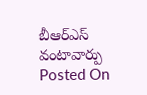బీఆర్ఎస్ వంటావార్పు
Posted On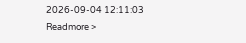2026-09-04 12:11:03
Readmore >